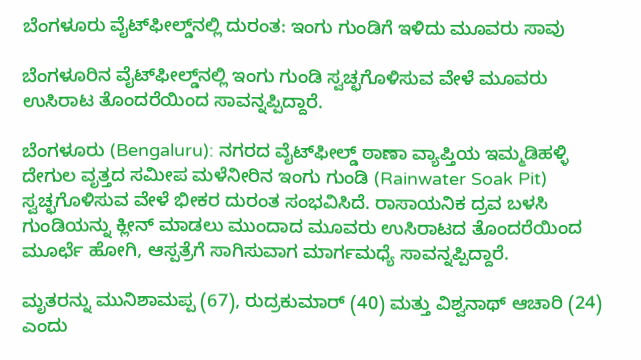ಬೆಂಗಳೂರು ವೈಟ್‌ಫೀಲ್ಡ್‌ನಲ್ಲಿ ದುರಂತ: ಇಂಗು ಗುಂಡಿಗೆ ಇಳಿದು ಮೂವರು ಸಾವು

ಬೆಂಗಳೂರಿನ ವೈಟ್‌ಫೀಲ್ಡ್‌ನಲ್ಲಿ ಇಂಗು ಗುಂಡಿ ಸ್ವಚ್ಛಗೊಳಿಸುವ ವೇಳೆ ಮೂವರು ಉಸಿರಾಟ ತೊಂದರೆಯಿಂದ ಸಾವನ್ನಪ್ಪಿದ್ದಾರೆ.

ಬೆಂಗಳೂರು (Bengaluru): ನಗರದ ವೈಟ್‌ಫೀಲ್ಡ್ ಠಾಣಾ ವ್ಯಾಪ್ತಿಯ ಇಮ್ಮಡಿಹಳ್ಳಿ ದೇಗುಲ ವೃತ್ತದ ಸಮೀಪ ಮಳೆನೀರಿನ ಇಂಗು ಗುಂಡಿ (Rainwater Soak Pit) ಸ್ವಚ್ಛಗೊಳಿಸುವ ವೇಳೆ ಭೀಕರ ದುರಂತ ಸಂಭವಿಸಿದೆ. ರಾಸಾಯನಿಕ ದ್ರವ ಬಳಸಿ ಗುಂಡಿಯನ್ನು ಕ್ಲೀನ್ ಮಾಡಲು ಮುಂದಾದ ಮೂವರು ಉಸಿರಾಟದ ತೊಂದರೆಯಿಂದ ಮೂರ್ಛೆ ಹೋಗಿ, ಆಸ್ಪತ್ರೆಗೆ ಸಾಗಿಸುವಾಗ ಮಾರ್ಗಮಧ್ಯೆ ಸಾವನ್ನಪ್ಪಿದ್ದಾರೆ.

ಮೃತರನ್ನು ಮುನಿಶಾಮಪ್ಪ (67), ರುದ್ರಕುಮಾರ್ (40) ಮತ್ತು ವಿಶ್ವನಾಥ್ ಆಚಾರಿ (24) ಎಂದು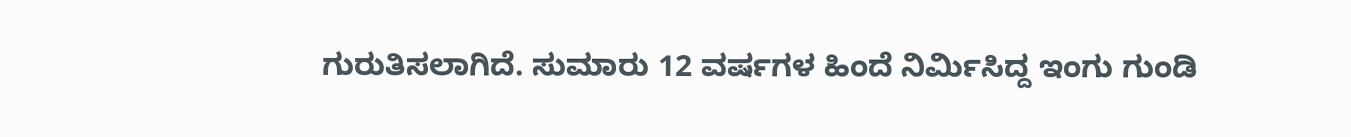ಗುರುತಿಸಲಾಗಿದೆ. ಸುಮಾರು 12 ವರ್ಷಗಳ ಹಿಂದೆ ನಿರ್ಮಿಸಿದ್ದ ಇಂಗು ಗುಂಡಿ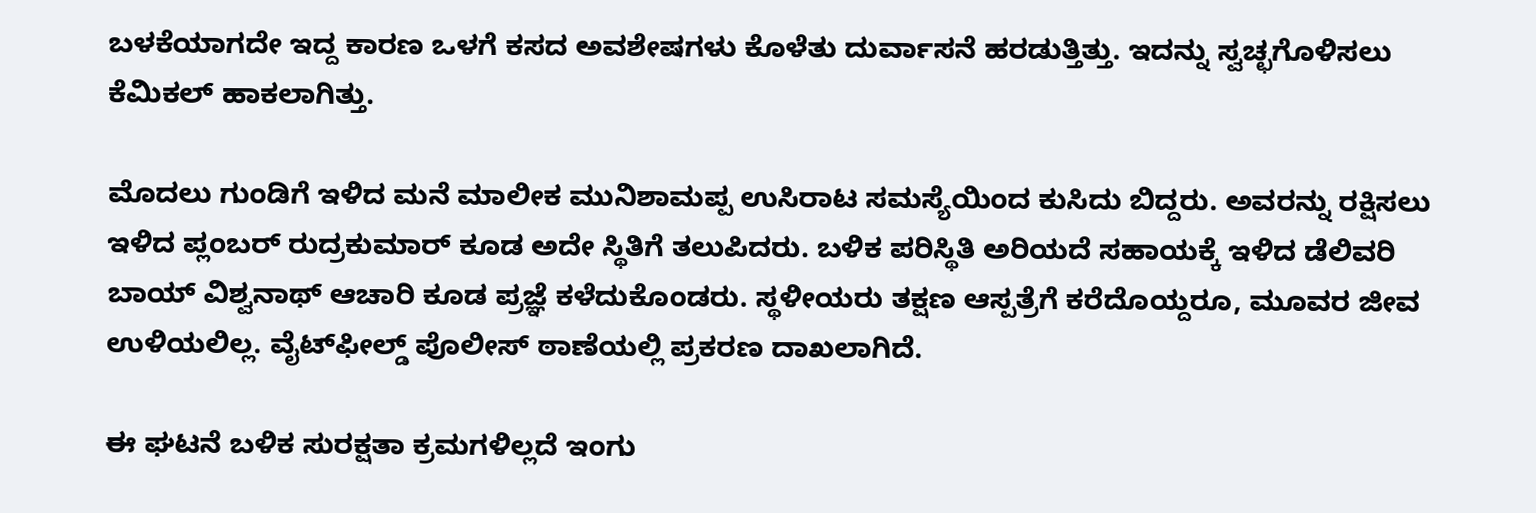ಬಳಕೆಯಾಗದೇ ಇದ್ದ ಕಾರಣ ಒಳಗೆ ಕಸದ ಅವಶೇಷಗಳು ಕೊಳೆತು ದುರ್ವಾಸನೆ ಹರಡುತ್ತಿತ್ತು. ಇದನ್ನು ಸ್ವಚ್ಛಗೊಳಿಸಲು ಕೆಮಿಕಲ್ ಹಾಕಲಾಗಿತ್ತು.

ಮೊದಲು ಗುಂಡಿಗೆ ಇಳಿದ ಮನೆ ಮಾಲೀಕ ಮುನಿಶಾಮಪ್ಪ ಉಸಿರಾಟ ಸಮಸ್ಯೆಯಿಂದ ಕುಸಿದು ಬಿದ್ದರು. ಅವರನ್ನು ರಕ್ಷಿಸಲು ಇಳಿದ ಪ್ಲಂಬರ್ ರುದ್ರಕುಮಾರ್ ಕೂಡ ಅದೇ ಸ್ಥಿತಿಗೆ ತಲುಪಿದರು. ಬಳಿಕ ಪರಿಸ್ಥಿತಿ ಅರಿಯದೆ ಸಹಾಯಕ್ಕೆ ಇಳಿದ ಡೆಲಿವರಿ ಬಾಯ್ ವಿಶ್ವನಾಥ್ ಆಚಾರಿ ಕೂಡ ಪ್ರಜ್ಞೆ ಕಳೆದುಕೊಂಡರು. ಸ್ಥಳೀಯರು ತಕ್ಷಣ ಆಸ್ಪತ್ರೆಗೆ ಕರೆದೊಯ್ದರೂ, ಮೂವರ ಜೀವ ಉಳಿಯಲಿಲ್ಲ. ವೈಟ್‌ಫೀಲ್ಡ್ ಪೊಲೀಸ್ ಠಾಣೆಯಲ್ಲಿ ಪ್ರಕರಣ ದಾಖಲಾಗಿದೆ.

ಈ ಘಟನೆ ಬಳಿಕ ಸುರಕ್ಷತಾ ಕ್ರಮಗಳಿಲ್ಲದೆ ಇಂಗು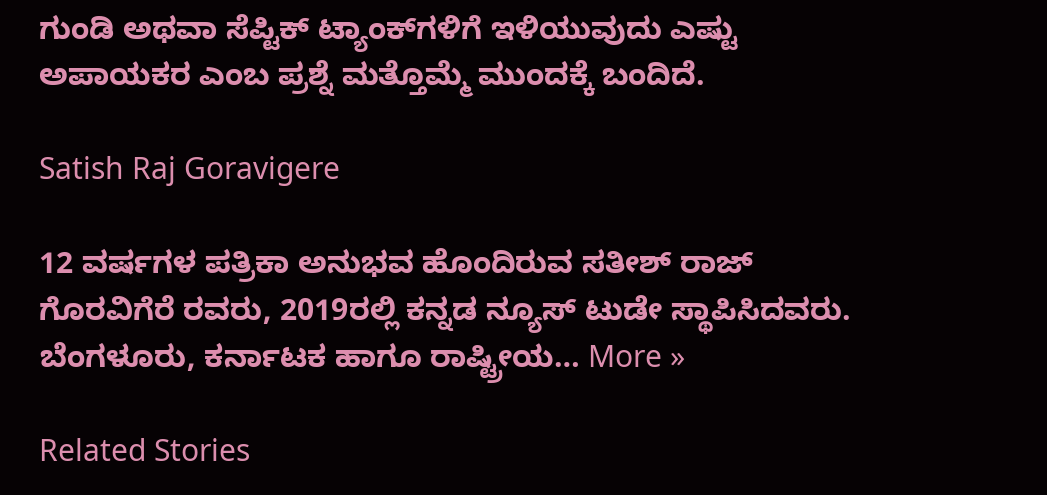ಗುಂಡಿ ಅಥವಾ ಸೆಪ್ಟಿಕ್ ಟ್ಯಾಂಕ್‌ಗಳಿಗೆ ಇಳಿಯುವುದು ಎಷ್ಟು ಅಪಾಯಕರ ಎಂಬ ಪ್ರಶ್ನೆ ಮತ್ತೊಮ್ಮೆ ಮುಂದಕ್ಕೆ ಬಂದಿದೆ.

Satish Raj Goravigere

12 ವರ್ಷಗಳ ಪತ್ರಿಕಾ ಅನುಭವ ಹೊಂದಿರುವ ಸತೀಶ್ ರಾಜ್ ಗೊರವಿಗೆರೆ ರವರು, 2019ರಲ್ಲಿ ಕನ್ನಡ ನ್ಯೂಸ್ ಟುಡೇ ಸ್ಥಾಪಿಸಿದವರು. ಬೆಂಗಳೂರು, ಕರ್ನಾಟಕ ಹಾಗೂ ರಾಷ್ಟ್ರೀಯ… More »

Related Stories